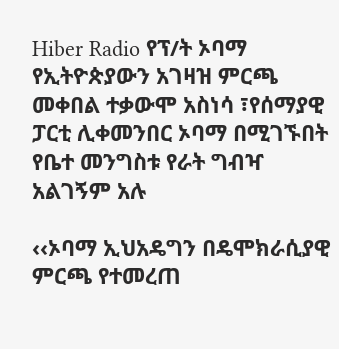Hiber Radio የፕ/ት ኦባማ የኢትዮጵያውን አገዛዝ ምርጫ መቀበል ተቃውሞ አስነሳ ፣የሰማያዊ ፓርቲ ሊቀመንበር ኦባማ በሚገኙበት የቤተ መንግስቱ የራት ግብዣ አልገኝም አሉ

‹‹ኦባማ ኢህአዴግን በዴሞክራሲያዊ ምርጫ የተመረጠ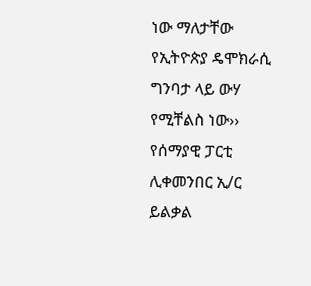ነው ማለታቸው የኢትዮጵያ ዴሞክራሲ ግንባታ ላይ ውሃ የሚቸልስ ነው›› የሰማያዊ ፓርቲ ሊቀመንበር ኢ/ር ይልቃል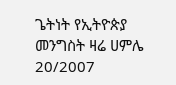ጌትነት የኢትዮጵያ መንግስት ዛሬ ሀምሌ 20/2007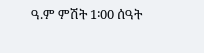ዓ.ም ምሽት 1፡00 ሰዓት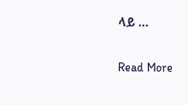ላይ …

Read More